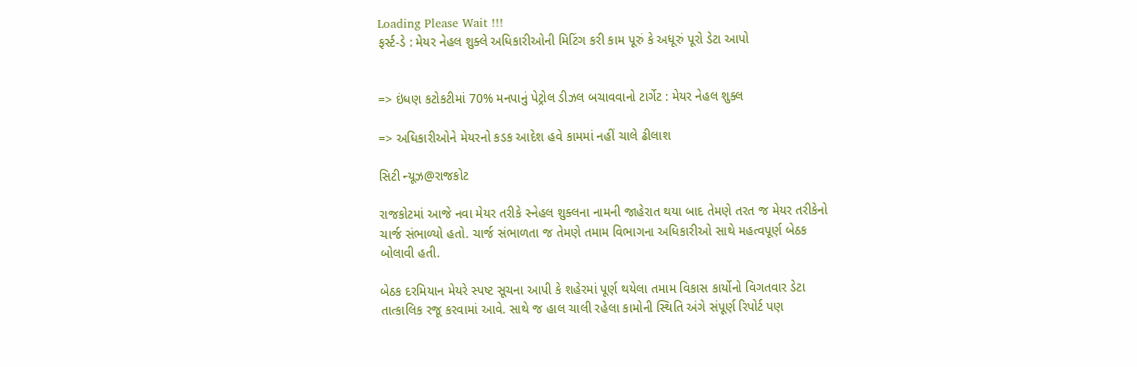Loading Please Wait !!!
ફર્સ્ટ-ડે : મેયર નેહલ શુક્લે અધિકારીઓની મિટિંગ કરી કામ પૂરું કે અધૂરું પૂરો ડેટા આપો


=> ઇંધણ કટોકટીમાં 70% મનપાનું પેટ્રોલ ડીઝલ બચાવવાનો ટાર્ગેટ : મેયર નેહલ શુક્લ

=> અધિકારીઓને મેયરનો કડક આદેશ હવે કામમાં નહીં ચાલે ઢીલાશ

સિટી ન્યૂઝ@રાજકોટ

રાજકોટમાં આજે નવા મેયર તરીકે સ્નેહલ શુક્લના નામની જાહેરાત થયા બાદ તેમણે તરત જ મેયર તરીકેનો ચાર્જ સંભાળ્યો હતો. ચાર્જ સંભાળતા જ તેમણે તમામ વિભાગના અધિકારીઓ સાથે મહત્વપૂર્ણ બેઠક બોલાવી હતી.

બેઠક દરમિયાન મેયરે સ્પષ્ટ સૂચના આપી કે શહેરમાં પૂર્ણ થયેલા તમામ વિકાસ કાર્યોનો વિગતવાર ડેટા તાત્કાલિક રજૂ કરવામાં આવે. સાથે જ હાલ ચાલી રહેલા કામોની સ્થિતિ અંગે સંપૂર્ણ રિપોર્ટ પણ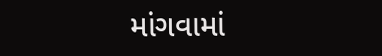માંગવામાં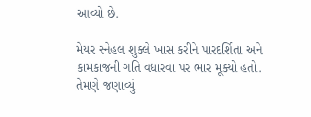આવ્યો છે.

મેયર સ્નેહલ શુક્લે ખાસ કરીને પારદર્શિતા અને કામકાજની ગતિ વધારવા પર ભાર મૂક્યો હતો. તેમણે જણાવ્યું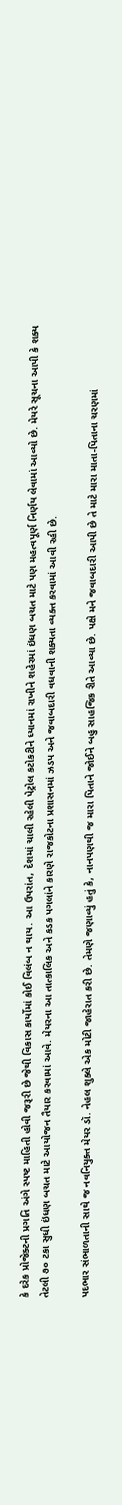કે દરેક પ્રોજેક્ટની પ્રગતિ અંગે સ્પષ્ટ માહિતી હોવી જરૂરી છે જેથી વિકાસ કાર્યોમાં કોઈ વિલંબ ન થાય. આ ઉપરાંત, દેશમાં ચાલી રહેલી પેટ્રોલ કટોકટીને ધ્યાનમાં રાખીને શહેરમાં ઇંધણ બચત માટે પણ મહત્વપૂર્ણ નિર્ણય લેવામાં આવ્યો છે. મેયરે સૂચના આપી કે શક્ય તેટલી ૭૦ ટકા સુધી ઇંધણ બચત માટે આયોજન તૈયાર કરવામાં આવે. મેયરના આ તાત્કાલિક અને કડક પગલાંને કારણે રાજકોટના પ્રશાસનમાં ઝડપ અને જવાબદારી વધવાની શક્યતા વ્યક્ત કરવામાં આવી રહી છે.

પદભાર સંભાળતાની સાથે જ નવનિયુક્ત મેયર ડૉ. નેહલ શુક્લે એક મોટી જાહેરાત કરી છે. તેમણે જણાવ્યું હતું કે, નાનપણથી જ મારા પિતાને જોઈને બહુ સાહજિક રીતે આવ્યા છે. પક્ષે મને જવાબદારી આપી છે તે માટે મારા માતા-પિતાના ચરણમાં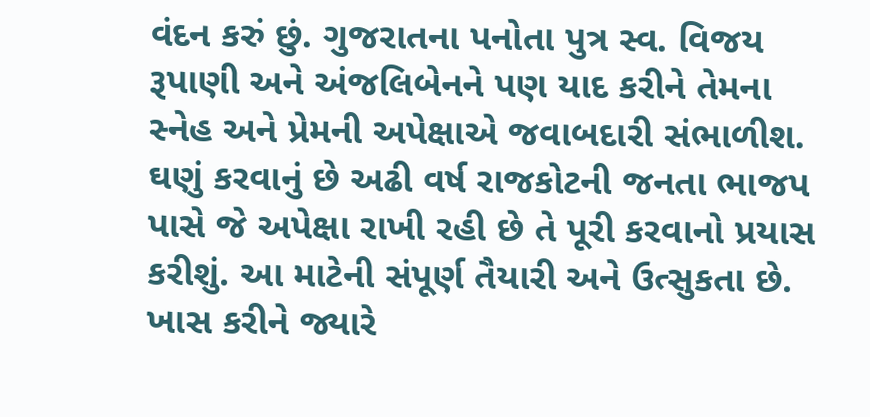વંદન કરું છું. ગુજરાતના પનોતા પુત્ર સ્વ. વિજય રૂપાણી અને અંજલિબેનને પણ યાદ કરીને તેમના સ્નેહ અને પ્રેમની અપેક્ષાએ જવાબદારી સંભાળીશ. ઘણું કરવાનું છે અઢી વર્ષ રાજકોટની જનતા ભાજપ પાસે જે અપેક્ષા રાખી રહી છે તે પૂરી કરવાનો પ્રયાસ કરીશું. આ માટેની સંપૂર્ણ તૈયારી અને ઉત્સુકતા છે. ખાસ કરીને જ્યારે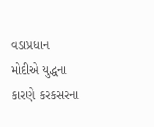વડાપ્રધાન મોદીએ યુદ્ધના કારણે કરકસરના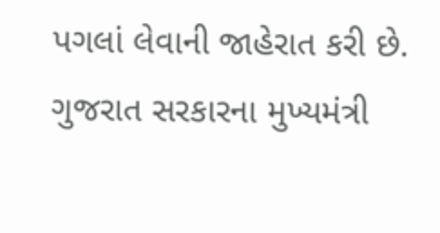પગલાં લેવાની જાહેરાત કરી છે. ગુજરાત સરકારના મુખ્યમંત્રી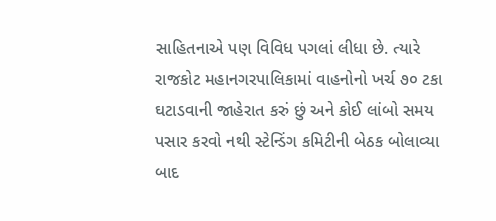સાહિતનાએ પણ વિવિધ પગલાં લીધા છે. ત્યારે રાજકોટ મહાનગરપાલિકામાં વાહનોનો ખર્ચ ૭૦ ટકા ઘટાડવાની જાહેરાત કરું છું અને કોઈ લાંબો સમય પસાર કરવો નથી સ્ટેન્ડિંગ કમિટીની બેઠક બોલાવ્યા બાદ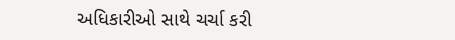અધિકારીઓ સાથે ચર્ચા કરી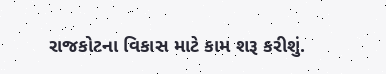રાજકોટના વિકાસ માટે કામ શરૂ કરીશું.